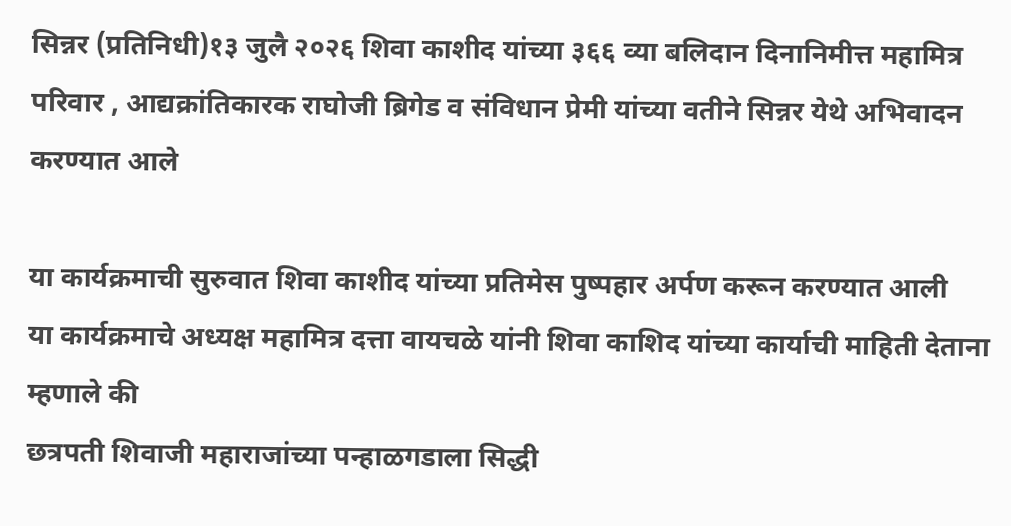सिन्नर (प्रतिनिधी)१३ जुलै २०२६ शिवा काशीद यांच्या ३६६ व्या बलिदान दिनानिमीत्त महामित्र परिवार , आद्यक्रांतिकारक राघोजी ब्रिगेड व संविधान प्रेमी यांच्या वतीने सिन्नर येथे अभिवादन करण्यात आले

या कार्यक्रमाची सुरुवात शिवा काशीद यांच्या प्रतिमेस पुष्पहार अर्पण करून करण्यात आली
या कार्यक्रमाचे अध्यक्ष महामित्र दत्ता वायचळे यांनी शिवा काशिद यांच्या कार्याची माहिती देताना म्हणाले की
छत्रपती शिवाजी महाराजांच्या पन्हाळगडाला सिद्धी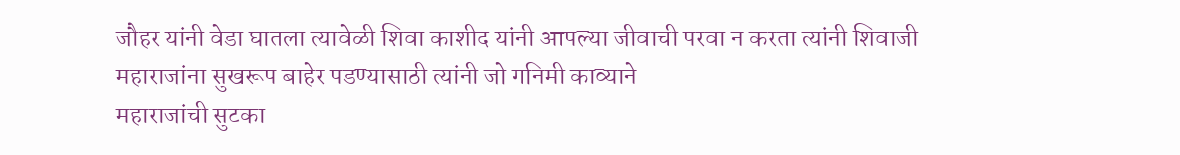जौहर यांनी वेडा घातला त्यावेळी शिवा काशीद यांनी आपल्या जीवाची परवा न करता त्यांनी शिवाजी महाराजांना सुखरूप बाहेर पडण्यासाठी त्यांनी जो गनिमी काव्याने
महाराजांची सुटका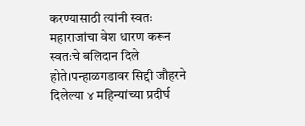करण्यासाठी त्यांनी स्वतः महाराजांचा वेश धारण करून स्वतःचे बलिदान दिले होते।पन्हाळगडावर सिद्दी जौहरने दिलेल्या ४ महिन्यांच्या प्रदीर्घ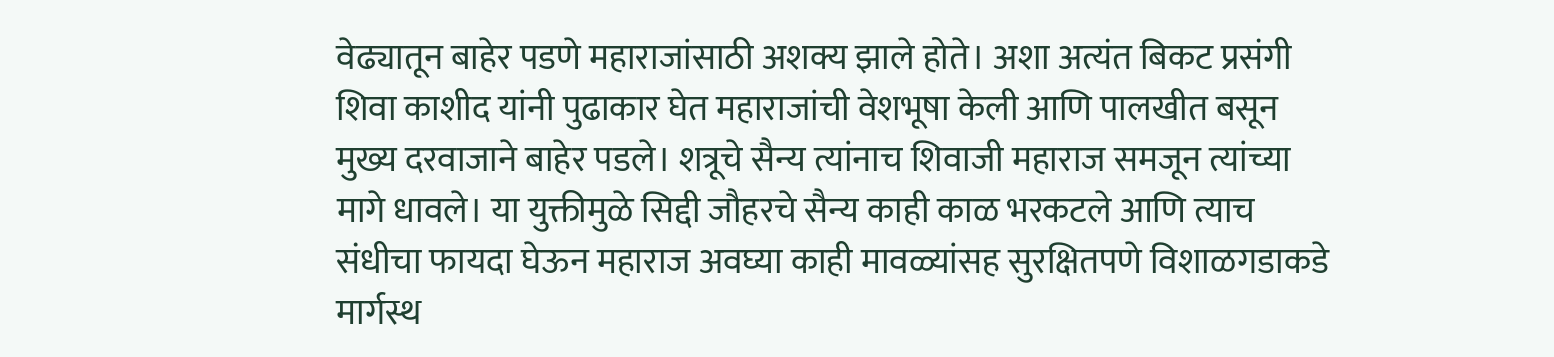वेढ्यातून बाहेर पडणे महाराजांसाठी अशक्य झाले होते। अशा अत्यंत बिकट प्रसंगी शिवा काशीद यांनी पुढाकार घेत महाराजांची वेशभूषा केली आणि पालखीत बसून मुख्य दरवाजाने बाहेर पडले। शत्रूचे सैन्य त्यांनाच शिवाजी महाराज समजून त्यांच्या मागे धावले। या युक्तीमुळे सिद्दी जौहरचे सैन्य काही काळ भरकटले आणि त्याच संधीचा फायदा घेऊन महाराज अवघ्या काही मावळ्यांसह सुरक्षितपणे विशाळगडाकडे मार्गस्थ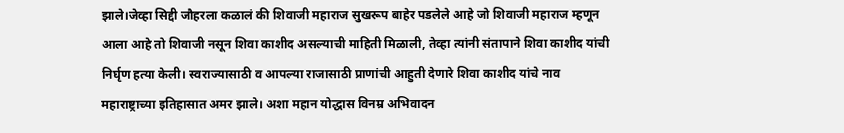झाले।जेव्हा सिद्दी जौहरला कळालं की शिवाजी महाराज सुखरूप बाहेर पडलेले आहे जो शिवाजी महाराज म्हणून आला आहे तो शिवाजी नसून शिवा काशीद असल्याची माहिती मिळाली, तेव्हा त्यांनी संतापाने शिवा काशीद यांची निर्घृण हत्या केली। स्वराज्यासाठी व आपल्या राजासाठी प्राणांची आहुती देणारे शिवा काशीद यांचे नाव महाराष्ट्राच्या इतिहासात अमर झाले। अशा महान योद्धास विनम्र अभिवादन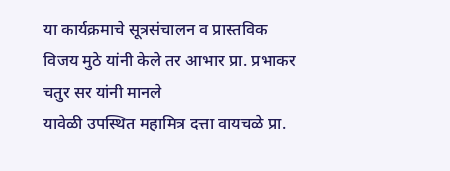या कार्यक्रमाचे सूत्रसंचालन व प्रास्तविक विजय मुठे यांनी केले तर आभार प्रा. प्रभाकर चतुर सर यांनी मानले
यावेळी उपस्थित महामित्र दत्ता वायचळे प्रा.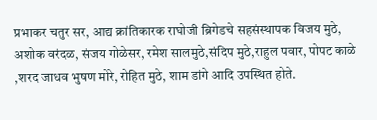प्रभाकर चतुर सर, आद्य क्रांतिकारक राघोजी ब्रिगेडचे सहसंस्थापक विजय मुठे, अशोक वरंदळ, संजय गोळेसर, रमेश सालमुठे,संदिप मुठे,राहुल पवार, पोपट काळे ,शरद जाधव भुषण मोरे, रोहित मुठे, शाम डांगे आदि उपस्थित होते.